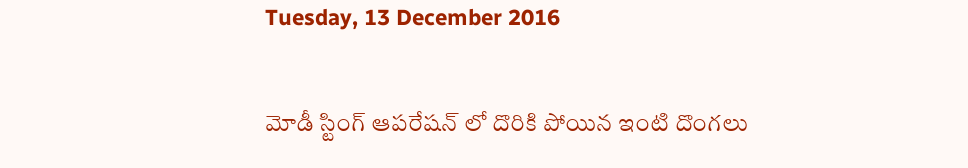Tuesday, 13 December 2016

మోడీ స్టింగ్ ఆపరేషన్ లో దొరికి పోయిన ఇంటి దొంగలు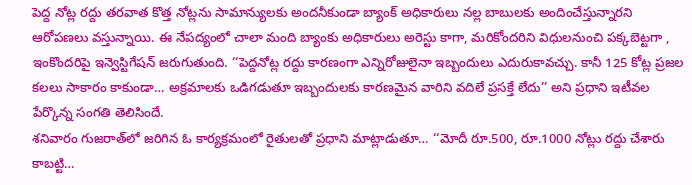పెద్ద నోట్ల రద్దు తరవాత కొత్త నోట్లను సామాన్యులకు అందనీకుండా బ్యాంక్ అధికారులు నల్ల బాబులకు అందించేస్తున్నారని ఆరోపణలు వస్తున్నాయి. ఈ నేపద్యంలో చాలా మంది బ్యాంకు అధికారులు అరెస్టు కాగా, మరికోందరిని విధులనుంచి పక్కబెట్టగా , ఇంకొందరిపై ఇన్వెస్టిగేషన్ జరుగుతుంది. ‘‘పెద్దనోట్ల రద్దు కారణంగా ఎన్నిరోజులైనా ఇబ్బందులు ఎదురుకావచ్చు. కానీ 125 కోట్ల ప్రజల కలలు సాకారం కాకుండా… అక్రమాలకు ఒడిగడుతూ ఇబ్బందులకు కారణమైన వారిని వదిలే ప్రసక్తే లేదు’’ అని ప్రధాని ఇటీవల పేర్కొన్న సంగతి తెలిసిందే.
శనివారం గుజరాత్‌లో జరిగిన ఓ కార్యక్రమంలో రైతులతో ప్రధాని మాట్లాడుతూ… ‘‘మోదీ రూ.500, రూ.1000 నోట్లు రద్దు చేశారు కాబట్టి…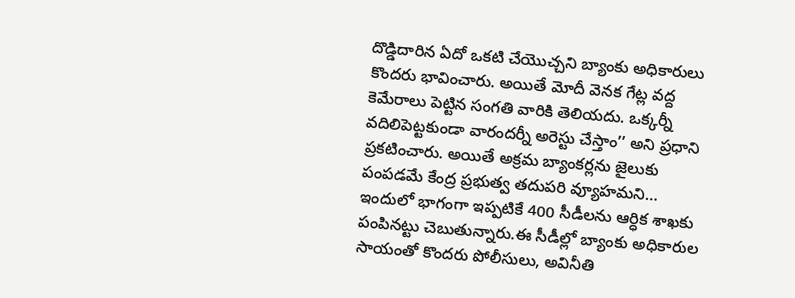దొడ్డిదారిన ఏదో ఒకటి చేయొచ్చని బ్యాంకు అధికారులు కొందరు భావించారు. అయితే మోదీ వెనక గేట్ల వద్ద కెమేరాలు పెట్టిన సంగతి వారికి తెలియదు. ఒక్కర్నీ వదిలిపెట్టకుండా వారందర్నీ అరెస్టు చేస్తాం’’ అని ప్రధాని ప్రకటించారు. అయితే అక్రమ బ్యాంకర్లను జైలుకు పంపడమే కేంద్ర ప్రభుత్వ తదుపరి వ్యూహమని… ఇందులో భాగంగా ఇప్పటికే 400 సీడీలను ఆర్ధిక శాఖకు పంపినట్టు చెబుతున్నారు.ఈ సీడీల్లో బ్యాంకు అధికారుల సాయంతో కొందరు పోలీసులు, అవినీతి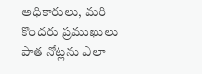అధికారులు, మరి కొందరు ప్రముఖులు పాత నోట్లను ఎలా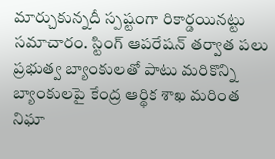మార్చుకున్నదీ స్పష్టంగా రికార్డయినట్టు సమాచారం. స్టింగ్ ఆపరేషన్ తర్వాత పలు ప్రభుత్వ బ్యాంకులతో పాటు మరికొన్ని బ్యాంకులపై కేంద్ర ఆర్థిక శాఖ మరింత నిఘా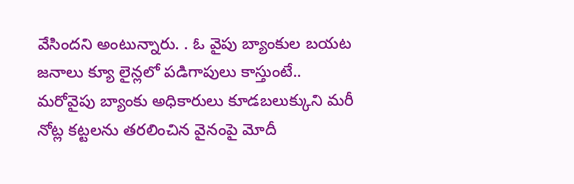వేసిందని అంటున్నారు. . ఓ వైపు బ్యాంకుల బయట జనాలు క్యూ లైన్లలో పడిగాపులు కాస్తుంటే.. మరోవైపు బ్యాంకు అధికారులు కూడబలుక్కుని మరీ నోట్ల కట్టలను తరలించిన వైనంపై మోదీ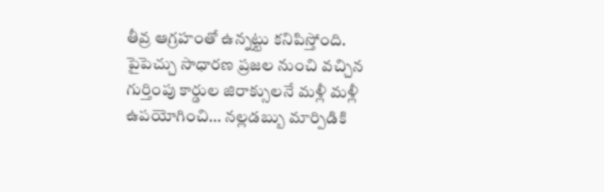తీవ్ర ఆగ్రహంతో ఉన్నట్టు కనిపిస్తోంది. పైపెచ్చు సాధారణ ప్రజల నుంచి వచ్చిన గుర్తింపు కార్డుల జిరాక్సులనే మళ్లీ మళ్లీ ఉపయోగించి… నల్లడబ్బు మార్పిడికి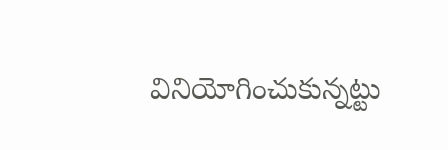వినియోగించుకున్నట్టు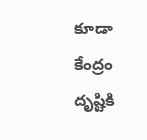కూడా కేంద్రం దృష్టికి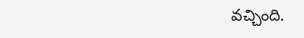వచ్చింది.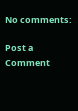No comments:

Post a Comment